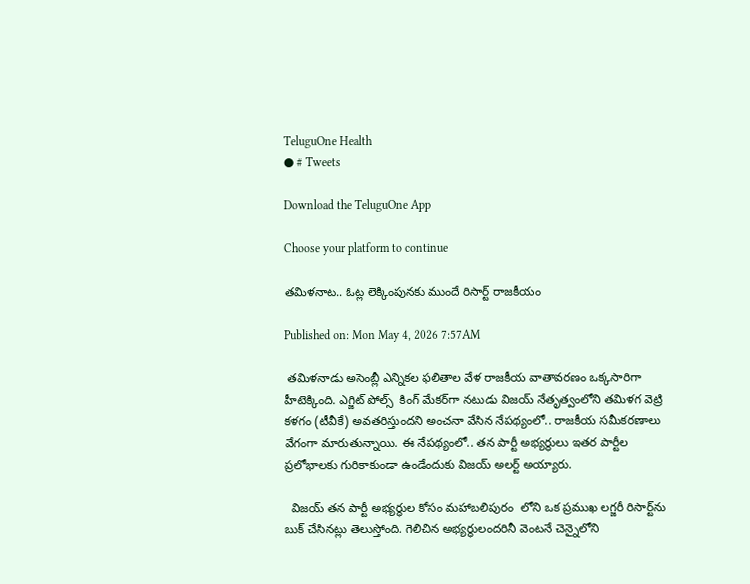TeluguOne Health
● # Tweets

Download the TeluguOne App

Choose your platform to continue

తమిళనాట.. ఓట్ల లెక్కింపునకు ముందే రిసార్ట్ రాజకీయం

Published on: Mon May 4, 2026 7:57AM

 తమిళనాడు అసెంబ్లీ ఎన్నికల ఫలితాల వేళ రాజకీయ వాతావరణం ఒక్కసారిగా హీటెక్కింది. ఎగ్జిట్ పోల్స్  కింగ్ మేకర్‌గా నటుడు విజయ్ నేతృత్వంలోని తమిళగ వెట్రి కళగం (టీవీకే) అవతరిస్తుందని అంచనా వేసిన నేపథ్యంలో.. రాజకీయ సమీకరణాలు వేగంగా మారుతున్నాయి. ఈ నేపథ్యంలో.. తన పార్టీ అభ్యర్థులు ఇతర పార్టీల ప్రలోభాలకు గురికాకుండా ఉండేందుకు విజయ్ అలర్ట్ అయ్యారు.

  విజయ్ తన పార్టీ అభ్యర్థుల కోసం మహాబలిపురం  లోని ఒక ప్రముఖ లగ్జరీ రిసార్ట్‌ను బుక్ చేసినట్లు తెలుస్తోంది. గెలిచిన అభ్యర్థులందరినీ వెంటనే చెన్నైలోని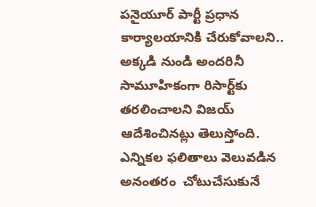పనైయూర్ పార్టీ ప్రధాన కార్యాలయానికి చేరుకోవాలని.. అక్కడి నుండి అందరినీ సామూహికంగా రిసార్ట్‌కు తరలించాలని విజయ్ ఆదేశించినట్లు తెలుస్తోంది.  ఎన్నికల ఫలితాలు వెలువడిన అనంతరం  చోటుచేసుకునే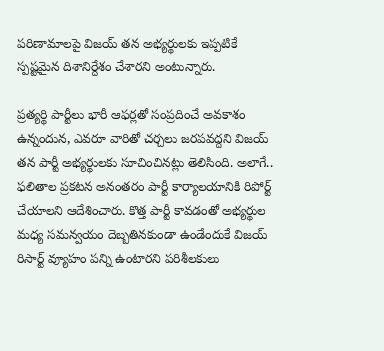పరిణామాలపై విజయ్ తన అభ్యర్థులకు ఇప్పటికే స్పష్టమైన దిశానిర్దేశం చేశారని అంటున్నారు.

ప్రత్యర్థి పార్టీలు భారీ ఆఫర్లతో సంప్రదించే అవకాశం ఉన్నందున, ఎవరూ వారితో చర్చలు జరపవద్దని విజయ్ తన పార్టీ అభ్యర్థులకు సూచించినట్లు తెలిసింది. అలాగే.. ఫలితాల ప్రకటన అనంతరం పార్టీ కార్యాలయానికి రిపోర్ట్ చేయాలని ఆదేశించారు. కొత్త పార్టీ కావడంతో అభ్యర్థుల మధ్య సమన్వయం దెబ్బతినకుండా ఉండేందుకే విజయ్ రిసార్ట్ వ్యూహం పన్ని ఉంటారని పరిశీలకులు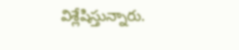విశ్లేషిస్తున్నారు.